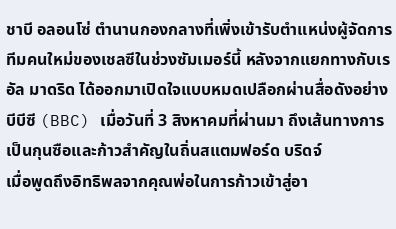ชาบี อลอนโซ่ ตำนานกองกลางที่เพิ่งเข้ารับตำแหน่งผู้จัดการทีมคนใหม่ของเชลซีในช่วงซัมเมอร์นี้ หลังจากแยกทางกับเรอัล มาดริด ได้ออกมาเปิดใจแบบหมดเปลือกผ่านสื่อดังอย่างบีบีซี (BBC) เมื่อวันที่ 3 สิงหาคมที่ผ่านมา ถึงเส้นทางการเป็นกุนซือและก้าวสำคัญในถิ่นสแตมฟอร์ด บริดจ์
เมื่อพูดถึงอิทธิพลจากคุณพ่อในการก้าวเข้าสู่อา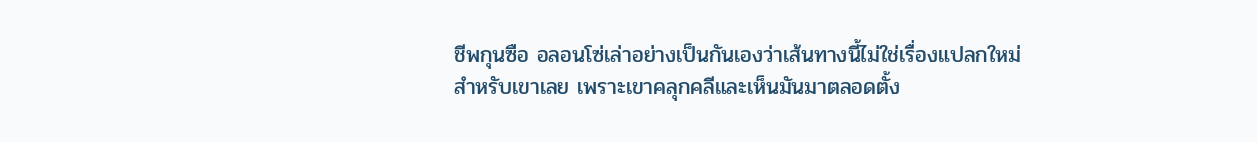ชีพกุนซือ อลอนโซ่เล่าอย่างเป็นกันเองว่าเส้นทางนี้ไม่ใช่เรื่องแปลกใหม่สำหรับเขาเลย เพราะเขาคลุกคลีและเห็นมันมาตลอดตั้ง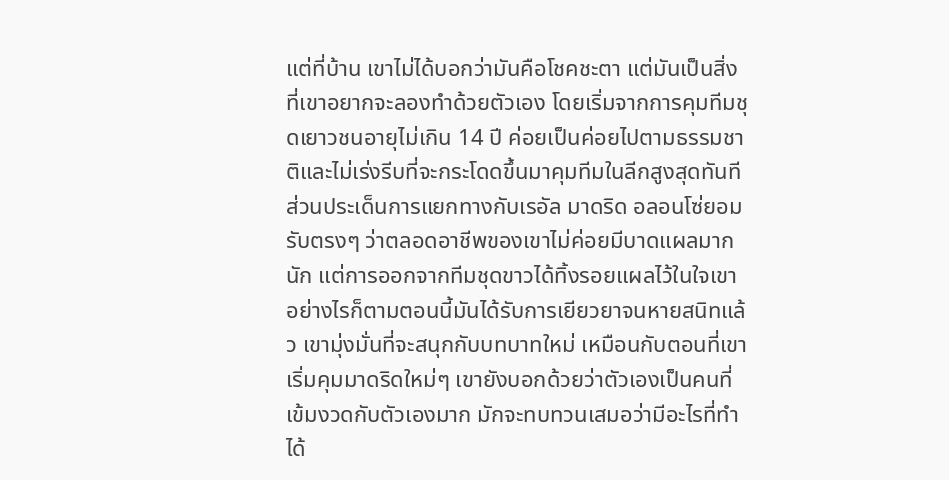แต่ที่บ้าน เขาไม่ได้บอกว่ามันคือโชคชะตา แต่มันเป็นสิ่งที่เขาอยากจะลองทำด้วยตัวเอง โดยเริ่มจากการคุมทีมชุดเยาวชนอายุไม่เกิน 14 ปี ค่อยเป็นค่อยไปตามธรรมชาติและไม่เร่งรีบที่จะกระโดดขึ้นมาคุมทีมในลีกสูงสุดทันที
ส่วนประเด็นการแยกทางกับเรอัล มาดริด อลอนโซ่ยอมรับตรงๆ ว่าตลอดอาชีพของเขาไม่ค่อยมีบาดแผลมากนัก แต่การออกจากทีมชุดขาวได้ทิ้งรอยแผลไว้ในใจเขา อย่างไรก็ตามตอนนี้มันได้รับการเยียวยาจนหายสนิทแล้ว เขามุ่งมั่นที่จะสนุกกับบทบาทใหม่ เหมือนกับตอนที่เขาเริ่มคุมมาดริดใหม่ๆ เขายังบอกด้วยว่าตัวเองเป็นคนที่เข้มงวดกับตัวเองมาก มักจะทบทวนเสมอว่ามีอะไรที่ทำได้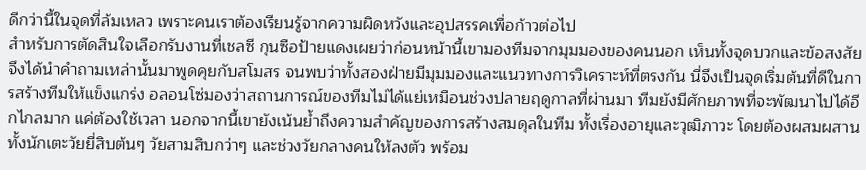ดีกว่านี้ในจุดที่ล้มเหลว เพราะคนเราต้องเรียนรู้จากความผิดหวังและอุปสรรคเพื่อก้าวต่อไป
สำหรับการตัดสินใจเลือกรับงานที่เชลซี กุนซือป้ายแดงเผยว่าก่อนหน้านี้เขามองทีมจากมุมมองของคนนอก เห็นทั้งจุดบวกและข้อสงสัย จึงได้นำคำถามเหล่านั้นมาพูดคุยกับสโมสร จนพบว่าทั้งสองฝ่ายมีมุมมองและแนวทางการวิเคราะห์ที่ตรงกัน นี่จึงเป็นจุดเริ่มต้นที่ดีในการสร้างทีมให้แข็งแกร่ง อลอนโซ่มองว่าสถานการณ์ของทีมไม่ได้แย่เหมือนช่วงปลายฤดูกาลที่ผ่านมา ทีมยังมีศักยภาพที่จะพัฒนาไปได้อีกไกลมาก แค่ต้องใช้เวลา นอกจากนี้เขายังเน้นย้ำถึงความสำคัญของการสร้างสมดุลในทีม ทั้งเรื่องอายุและวุฒิภาวะ โดยต้องผสมผสานทั้งนักเตะวัยยี่สิบต้นๆ วัยสามสิบกว่าๆ และช่วงวัยกลางคนให้ลงตัว พร้อม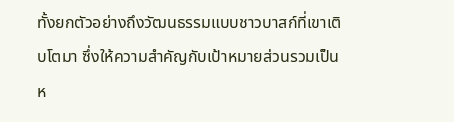ทั้งยกตัวอย่างถึงวัฒนธรรมแบบชาวบาสก์ที่เขาเติบโตมา ซึ่งให้ความสำคัญกับเป้าหมายส่วนรวมเป็นห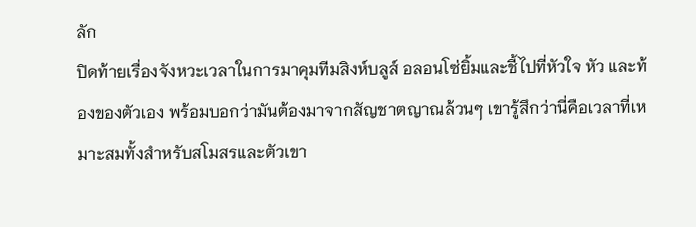ลัก
ปิดท้ายเรื่องจังหวะเวลาในการมาคุมทีมสิงห์บลูส์ อลอนโซ่ยิ้มและชี้ไปที่หัวใจ หัว และท้องของตัวเอง พร้อมบอกว่ามันต้องมาจากสัญชาตญาณล้วนๆ เขารู้สึกว่านี่คือเวลาที่เหมาะสมทั้งสำหรับสโมสรและตัวเขา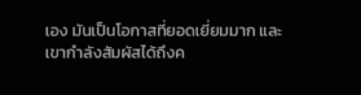เอง มันเป็นโอกาสที่ยอดเยี่ยมมาก และเขากำลังสัมผัสได้ถึงค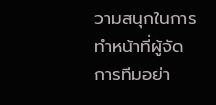วามสนุกในการทำหน้าที่ผู้จัดการทีมอย่า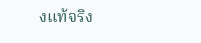งแท้จริง